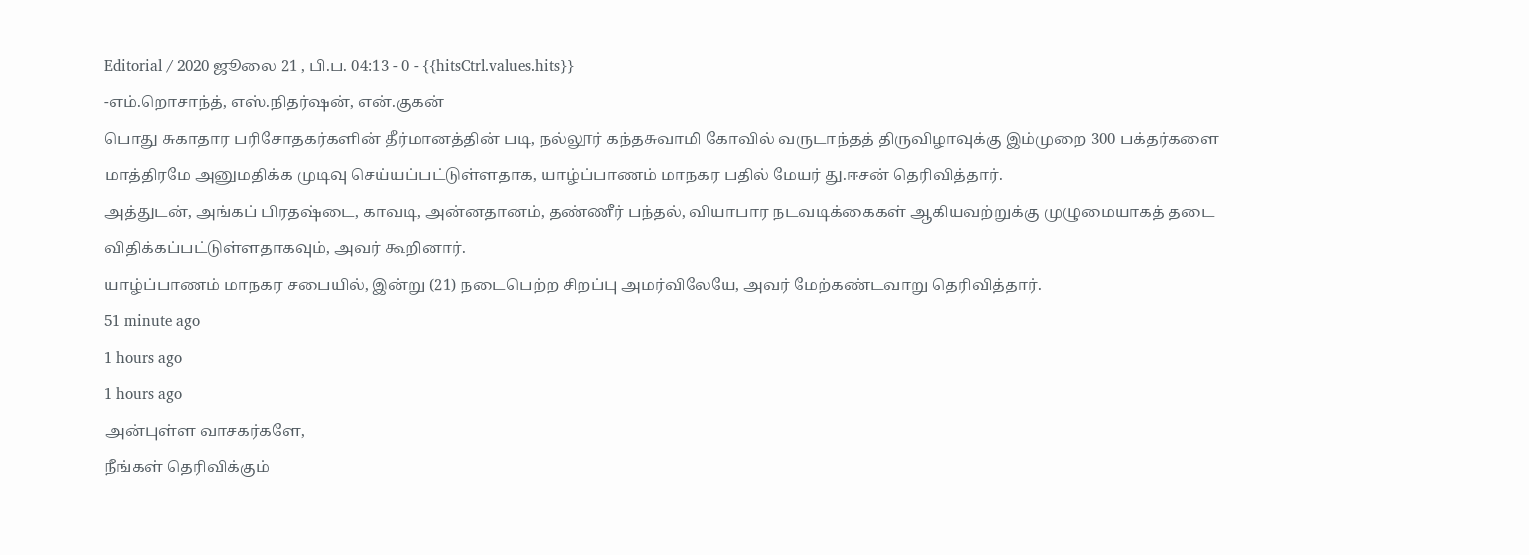Editorial / 2020 ஜூலை 21 , பி.ப. 04:13 - 0 - {{hitsCtrl.values.hits}}
-எம்.றொசாந்த், எஸ்.நிதர்ஷன், என்.குகன்
பொது சுகாதார பரிசோதகர்களின் தீர்மானத்தின் படி, நல்லூர் கந்தசுவாமி கோவில் வருடாந்தத் திருவிழாவுக்கு இம்முறை 300 பக்தர்களை மாத்திரமே அனுமதிக்க முடிவு செய்யப்பட்டுள்ளதாக, யாழ்ப்பாணம் மாநகர பதில் மேயர் து.ஈசன் தெரிவித்தார்.
அத்துடன், அங்கப் பிரதஷ்டை, காவடி, அன்னதானம், தண்ணீர் பந்தல், வியாபார நடவடிக்கைகள் ஆகியவற்றுக்கு முழுமையாகத் தடை விதிக்கப்பட்டுள்ளதாகவும், அவர் கூறினார்.
யாழ்ப்பாணம் மாநகர சபையில், இன்று (21) நடைபெற்ற சிறப்பு அமர்விலேயே, அவர் மேற்கண்டவாறு தெரிவித்தார்.
51 minute ago
1 hours ago
1 hours ago
அன்புள்ள வாசகர்களே,
நீங்கள் தெரிவிக்கும்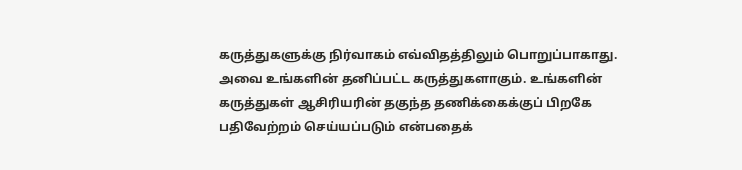கருத்துகளுக்கு நிர்வாகம் எவ்விதத்திலும் பொறுப்பாகாது. அவை உங்களின் தனிப்பட்ட கருத்துகளாகும். உங்களின் கருத்துகள் ஆசிரியரின் தகுந்த தணிக்கைக்குப் பிறகே பதிவேற்றம் செய்யப்படும் என்பதைக்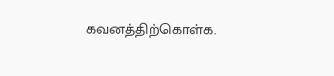கவனத்திற்கொள்க.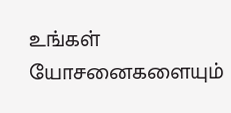உங்கள் யோசனைகளையும்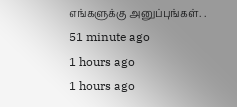எங்களுக்கு அனுப்புங்கள். .
51 minute ago
1 hours ago
1 hours ago